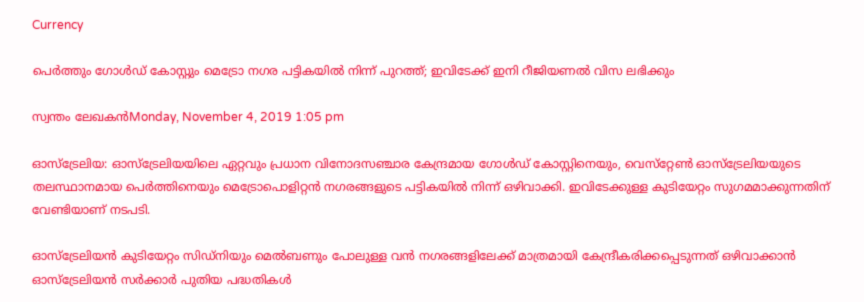Currency

പെര്‍ത്തും ഗോള്‍ഡ് കോസ്റ്റും മെട്രോ നഗര പട്ടികയില്‍ നിന്ന് പുറത്ത്; ഇവിടേക്ക് ഇനി റീജിയണല്‍ വിസ ലഭിക്കും

സ്വന്തം ലേഖകന്‍Monday, November 4, 2019 1:05 pm

ഓസ്‌ട്രേലിയ: ഓസ്‌ട്രേലിയയിലെ ഏറ്റവും പ്രധാന വിനോദസഞ്ചാര കേന്ദ്രമായ ഗോള്‍ഡ് കോസ്റ്റിനെയും, വെസ്‌റ്റേണ്‍ ഓസ്‌ട്രേലിയയുടെ തലസ്ഥാനമായ പെര്‍ത്തിനെയും മെട്രോപൊളിറ്റന്‍ നഗരങ്ങളുടെ പട്ടികയില്‍ നിന്ന് ഒഴിവാക്കി. ഇവിടേക്കുള്ള കുടിയേറ്റം സുഗമമാക്കുന്നതിന് വേണ്ടിയാണ് നടപടി.

ഓസ്ട്രേലിയന്‍ കുടിയേറ്റം സിഡ്നിയും മെല്‍ബണും പോലുള്ള വന്‍ നഗരങ്ങളിലേക്ക് മാത്രമായി കേന്ദ്രീകരിക്കപ്പെടുന്നത് ഒഴിവാക്കാന്‍ ഓസ്ട്രേലിയന്‍ സര്‍ക്കാര്‍ പുതിയ പദ്ധതികള്‍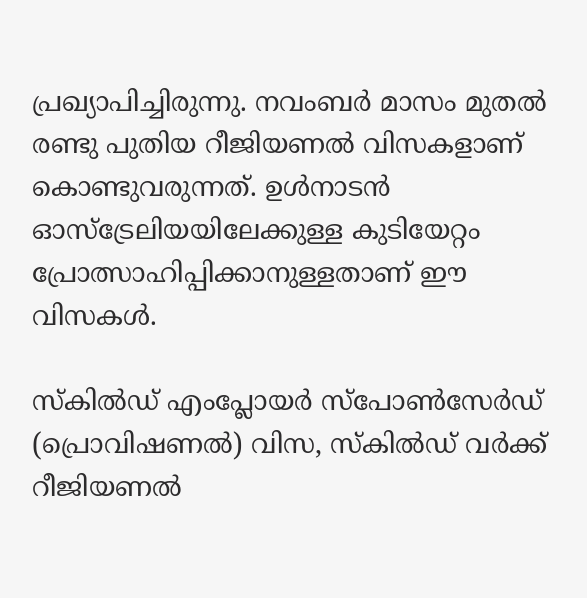പ്രഖ്യാപിച്ചിരുന്നു. നവംബര്‍ മാസം മുതല്‍ രണ്ടു പുതിയ റീജിയണല്‍ വിസകളാണ് കൊണ്ടുവരുന്നത്. ഉള്‍നാടന്‍ ഓസ്ട്രേലിയയിലേക്കുള്ള കുടിയേറ്റം പ്രോത്സാഹിപ്പിക്കാനുള്ളതാണ് ഈ വിസകള്‍.

സ്‌കില്‍ഡ് എംപ്ലോയര്‍ സ്പോണ്‍സേര്‍ഡ് (പ്രൊവിഷണല്‍) വിസ, സ്‌കില്‍ഡ് വര്‍ക്ക് റീജിയണല്‍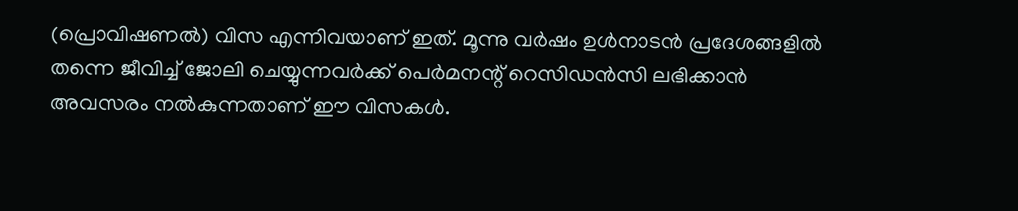(പ്രൊവിഷണല്‍) വിസ എന്നിവയാണ് ഇത്. മൂന്നു വര്‍ഷം ഉള്‍നാടന്‍ പ്രദേശങ്ങളില്‍ തന്നെ ജീവിച്ച് ജോലി ചെയ്യുന്നവര്‍ക്ക് പെര്‍മനന്റ് റെസിഡന്‍സി ലഭിക്കാന്‍ അവസരം നല്‍കുന്നതാണ് ഈ വിസകള്‍.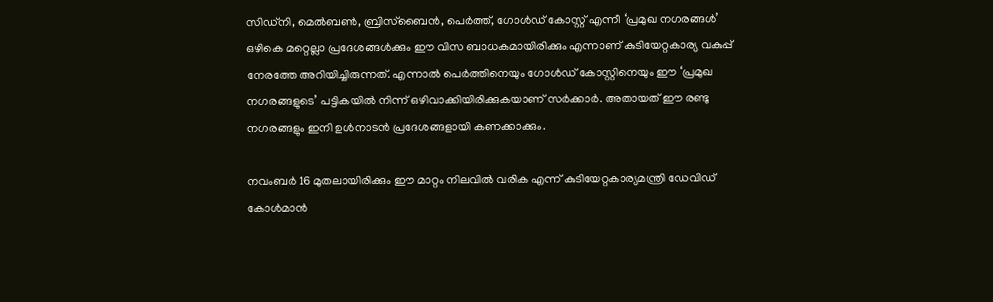സിഡ്നി, മെല്‍ബണ്‍, ബ്രിസ്ബൈന്‍, പെര്‍ത്ത്, ഗോള്‍ഡ് കോസ്റ്റ് എന്നീ ‘പ്രമുഖ നഗരങ്ങള്‍’ ഒഴികെ മറ്റെല്ലാ പ്രദേശങ്ങള്‍ക്കും ഈ വിസ ബാധകമായിരിക്കും എന്നാണ് കുടിയേറ്റകാര്യ വകുപ്പ് നേരത്തേ അറിയിച്ചിരുന്നത്. എന്നാല്‍ പെര്‍ത്തിനെയും ഗോള്‍ഡ് കോസ്റ്റിനെയും ഈ ‘പ്രമുഖ നഗരങ്ങളുടെ’ പട്ടികയില്‍ നിന്ന് ഒഴിവാക്കിയിരിക്കുകയാണ് സര്‍ക്കാര്‍. അതായത് ഈ രണ്ടു നഗരങ്ങളും ഇനി ഉള്‍നാടന്‍ പ്രദേശങ്ങളായി കണക്കാക്കും.

നവംബര്‍ 16 മുതലായിരിക്കും ഈ മാറ്റം നിലവില്‍ വരിക എന്ന് കുടിയേറ്റകാര്യമന്ത്രി ഡേവിഡ് കോള്‍മാന്‍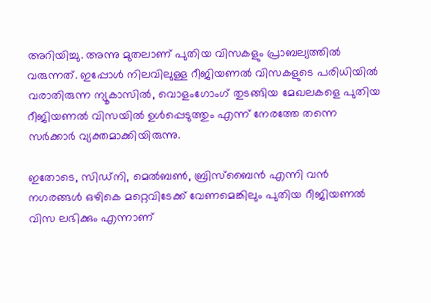അറിയിച്ചു. അന്നു മുതലാണ് പുതിയ വിസകളും പ്രാബല്യത്തില്‍ വരുന്നത്. ഇപ്പോള്‍ നിലവിലുള്ള റീജിയണല്‍ വിസകളുടെ പരിധിയില്‍ വരാതിരുന്ന ന്യൂകാസില്‍, വൊളംഗോംഗ് തുടങ്ങിയ മേഖലകളെ പുതിയ റീജിയണല്‍ വിസയില്‍ ഉള്‍പ്പെടുത്തും എന്ന് നേരത്തേ തന്നെ സര്‍ക്കാര്‍ വ്യക്തമാക്കിയിരുന്നു.

ഇതോടെ, സിഡ്നി, മെല്‍ബണ്‍, ബ്രിസ്ബൈന്‍ എന്നി വന്‍ നഗരങ്ങള്‍ ഒഴികെ മറ്റെവിടേക്ക് വേണമെങ്കിലും പുതിയ റീജിയണല്‍ വിസ ലഭിക്കും എന്നാണ്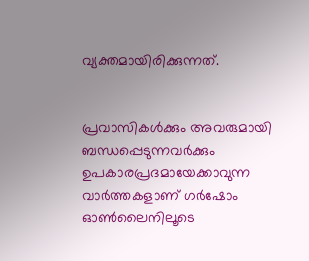വ്യക്തമായിരിക്കുന്നത്.


പ്രവാസികൾക്കും അവരുമായി ബന്ധപ്പെടുന്നവർക്കും ഉപകാരപ്രദമായേക്കാവുന്ന വാർത്തകളാണ് ഗർഷോം ഓൺലൈനിലൂടെ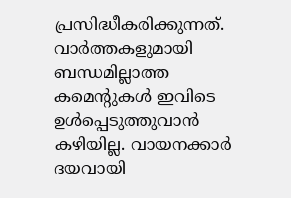പ്രസിദ്ധീകരിക്കുന്നത്. വാർത്തകളുമായി ബന്ധമില്ലാത്ത കമെന്റുകൾ ഇവിടെ ഉൾപ്പെടുത്തുവാൻ കഴിയില്ല. വായനക്കാർ ദയവായി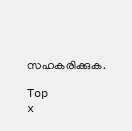സഹകരിക്കുക.

Top
x